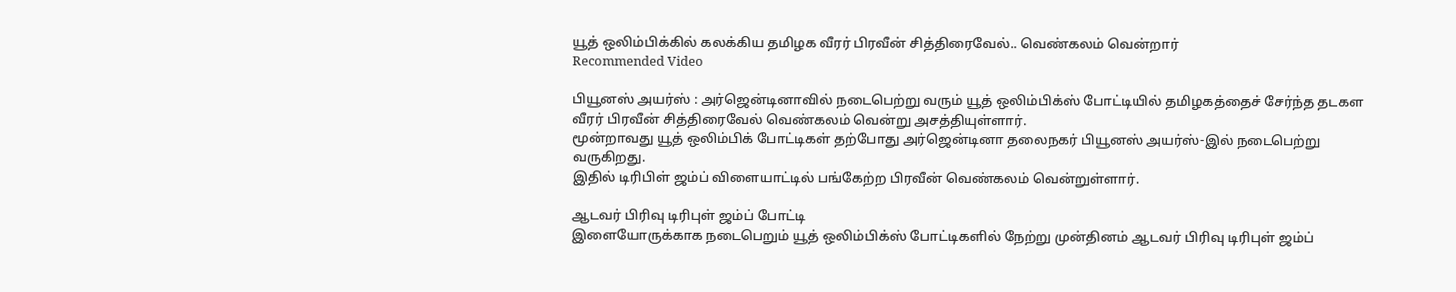யூத் ஒலிம்பிக்கில் கலக்கிய தமிழக வீரர் பிரவீன் சித்திரைவேல்.. வெண்கலம் வென்றார்
Recommended Video

பியூனஸ் அயர்ஸ் : அர்ஜென்டினாவில் நடைபெற்று வரும் யூத் ஒலிம்பிக்ஸ் போட்டியில் தமிழகத்தைச் சேர்ந்த தடகள வீரர் பிரவீன் சித்திரைவேல் வெண்கலம் வென்று அசத்தியுள்ளார்.
மூன்றாவது யூத் ஒலிம்பிக் போட்டிகள் தற்போது அர்ஜென்டினா தலைநகர் பியூனஸ் அயர்ஸ்-இல் நடைபெற்று வருகிறது.
இதில் டிரிபிள் ஜம்ப் விளையாட்டில் பங்கேற்ற பிரவீன் வெண்கலம் வென்றுள்ளார்.

ஆடவர் பிரிவு டிரிபுள் ஜம்ப் போட்டி
இளையோருக்காக நடைபெறும் யூத் ஒலிம்பிக்ஸ் போட்டிகளில் நேற்று முன்தினம் ஆடவர் பிரிவு டிரிபுள் ஜம்ப்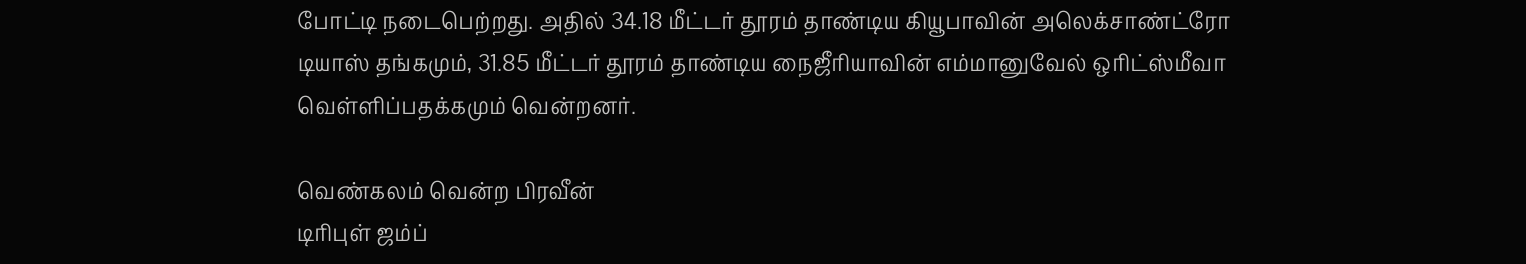போட்டி நடைபெற்றது. அதில் 34.18 மீட்டர் தூரம் தாண்டிய கியூபாவின் அலெக்சாண்ட்ரோ டியாஸ் தங்கமும், 31.85 மீட்டர் தூரம் தாண்டிய நைஜீரியாவின் எம்மானுவேல் ஒரிட்ஸ்மீவா வெள்ளிப்பதக்கமும் வென்றனர்.

வெண்கலம் வென்ற பிரவீன்
டிரிபுள் ஜம்ப்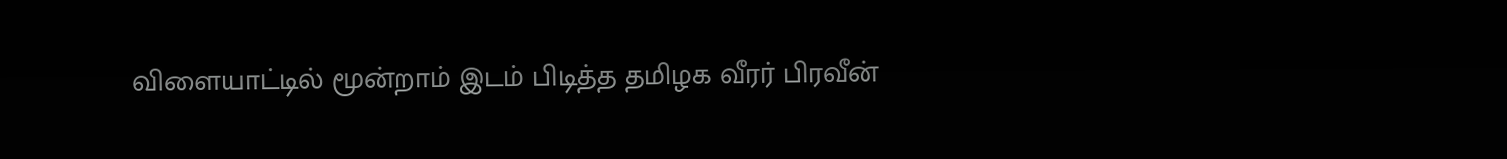விளையாட்டில் மூன்றாம் இடம் பிடித்த தமிழக வீரர் பிரவீன்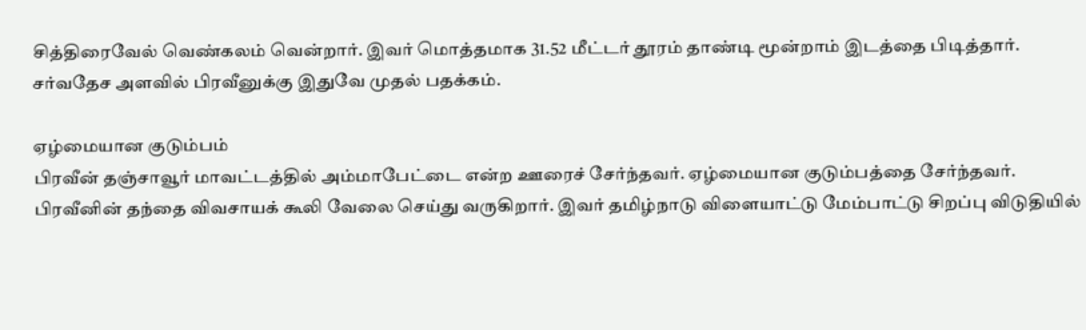சித்திரைவேல் வெண்கலம் வென்றார். இவர் மொத்தமாக 31.52 மீட்டர் தூரம் தாண்டி மூன்றாம் இடத்தை பிடித்தார். சர்வதேச அளவில் பிரவீனுக்கு இதுவே முதல் பதக்கம்.

ஏழ்மையான குடும்பம்
பிரவீன் தஞ்சாவூர் மாவட்டத்தில் அம்மாபேட்டை என்ற ஊரைச் சேர்ந்தவர். ஏழ்மையான குடும்பத்தை சேர்ந்தவர். பிரவீனின் தந்தை விவசாயக் கூலி வேலை செய்து வருகிறார். இவர் தமிழ்நாடு விளையாட்டு மேம்பாட்டு சிறப்பு விடுதியில்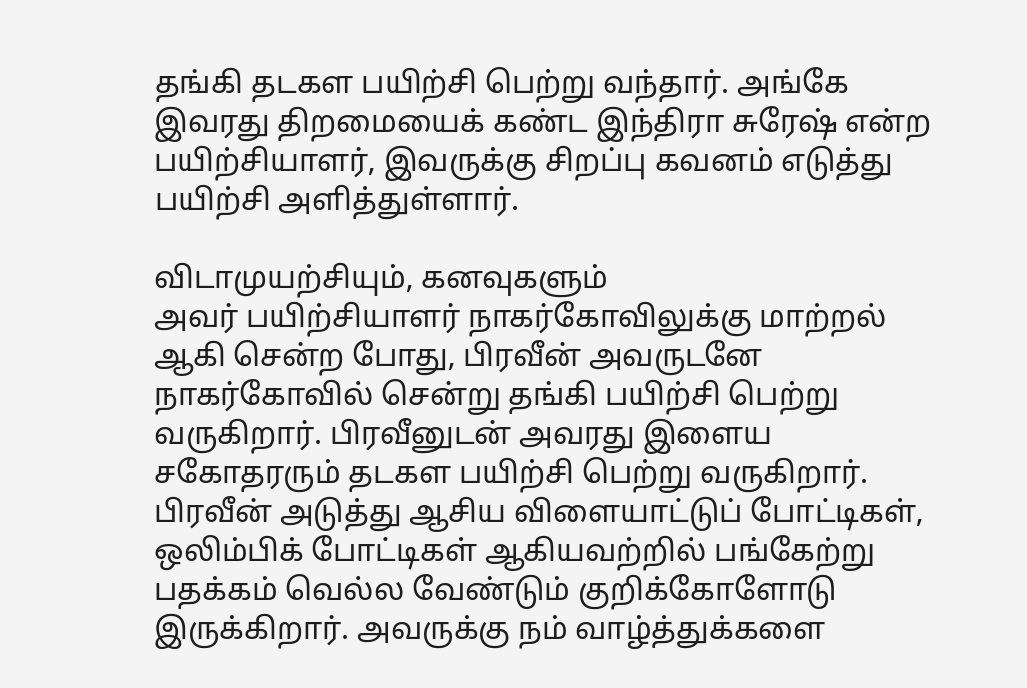தங்கி தடகள பயிற்சி பெற்று வந்தார். அங்கே இவரது திறமையைக் கண்ட இந்திரா சுரேஷ் என்ற பயிற்சியாளர், இவருக்கு சிறப்பு கவனம் எடுத்து பயிற்சி அளித்துள்ளார்.

விடாமுயற்சியும், கனவுகளும்
அவர் பயிற்சியாளர் நாகர்கோவிலுக்கு மாற்றல் ஆகி சென்ற போது, பிரவீன் அவருடனே நாகர்கோவில் சென்று தங்கி பயிற்சி பெற்று வருகிறார். பிரவீனுடன் அவரது இளைய சகோதரரும் தடகள பயிற்சி பெற்று வருகிறார். பிரவீன் அடுத்து ஆசிய விளையாட்டுப் போட்டிகள், ஒலிம்பிக் போட்டிகள் ஆகியவற்றில் பங்கேற்று பதக்கம் வெல்ல வேண்டும் குறிக்கோளோடு இருக்கிறார். அவருக்கு நம் வாழ்த்துக்களை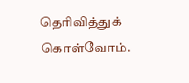தெரிவித்துக் கொள்வோம்.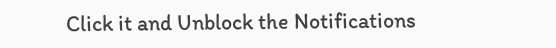Click it and Unblock the Notifications